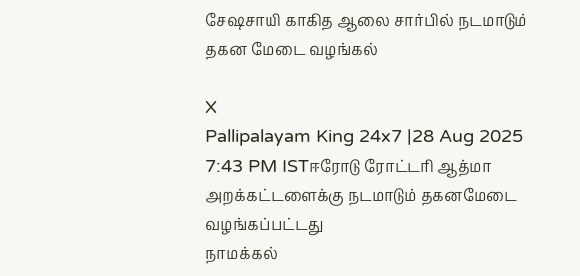சேஷசாயி காகித ஆலை சார்பில் நடமாடும் தகன மேடை வழங்கல்

X
Pallipalayam King 24x7 |28 Aug 2025 7:43 PM ISTஈரோடு ரோட்டரி ஆத்மா அறக்கட்டளைக்கு நடமாடும் தகனமேடை வழங்கப்பட்டது
நாமக்கல்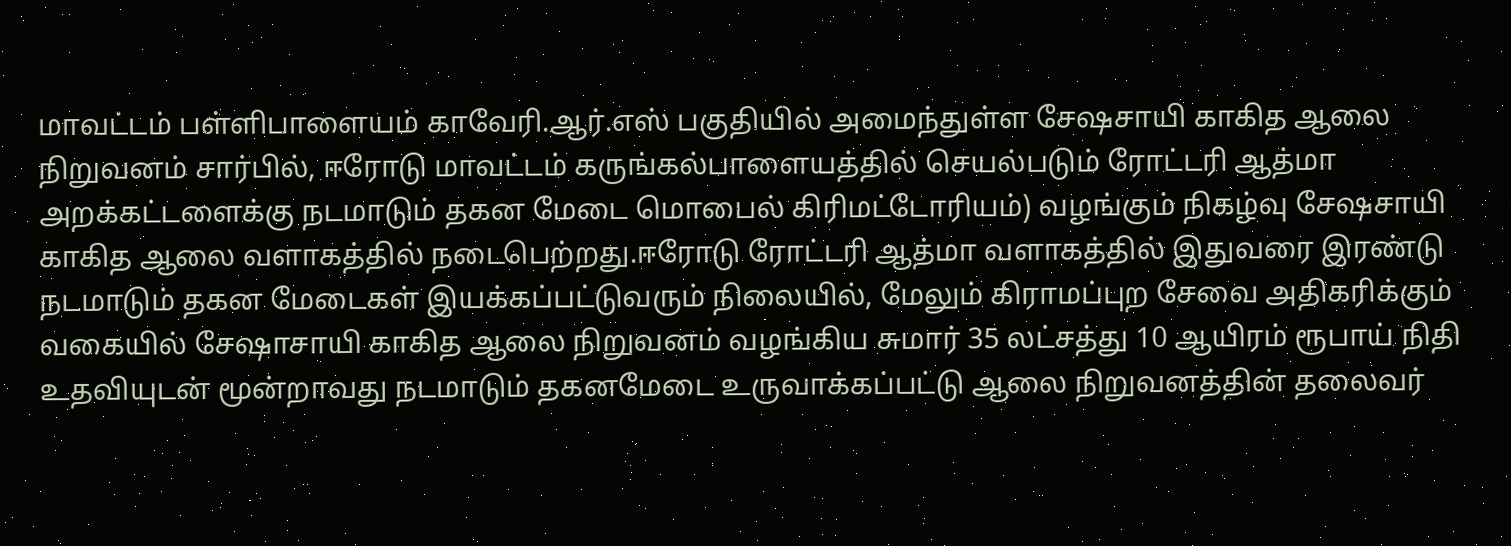மாவட்டம் பள்ளிபாளையம் காவேரி.ஆர்.எஸ் பகுதியில் அமைந்துள்ள சேஷசாயி காகித ஆலை நிறுவனம் சார்பில், ஈரோடு மாவட்டம் கருங்கல்பாளையத்தில் செயல்படும் ரோட்டரி ஆத்மா அறக்கட்டளைக்கு நடமாடும் தகன மேடை மொபைல் கிரிமட்டோரியம்) வழங்கும் நிகழ்வு சேஷசாயி காகித ஆலை வளாகத்தில் நடைபெற்றது.ஈரோடு ரோட்டரி ஆத்மா வளாகத்தில் இதுவரை இரண்டு நடமாடும் தகன மேடைகள் இயக்கப்பட்டுவரும் நிலையில், மேலும் கிராமப்புற சேவை அதிகரிக்கும் வகையில் சேஷாசாயி காகித ஆலை நிறுவனம் வழங்கிய சுமார் 35 லட்சத்து 10 ஆயிரம் ரூபாய் நிதி உதவியுடன் மூன்றாவது நடமாடும் தகனமேடை உருவாக்கப்பட்டு ஆலை நிறுவனத்தின் தலைவர்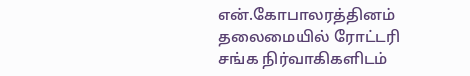என்.கோபாலரத்தினம் தலைமையில் ரோட்டரி சங்க நிர்வாகிகளிடம்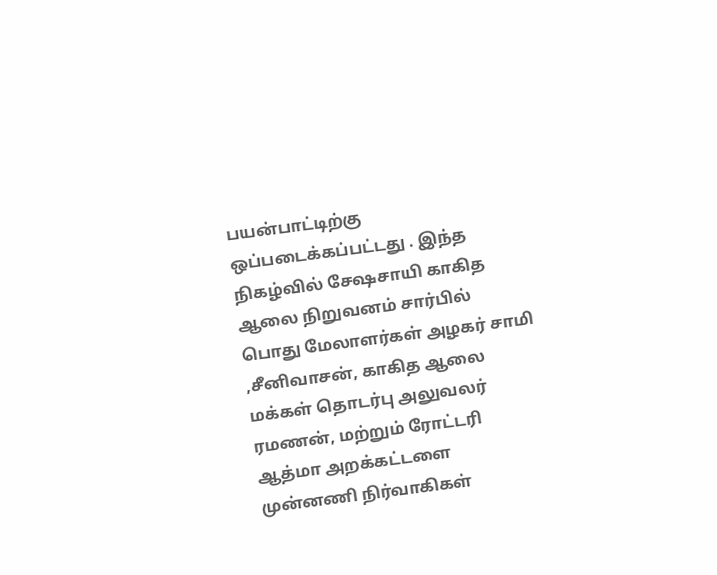பயன்பாட்டிற்கு ஒப்படைக்கப்பட்டது . இந்த நிகழ்வில் சேஷசாயி காகித ஆலை நிறுவனம் சார்பில் பொது மேலாளர்கள் அழகர் சாமி ,சீனிவாசன், காகித ஆலை மக்கள் தொடர்பு அலுவலர் ரமணன், மற்றும் ரோட்டரி ஆத்மா அறக்கட்டளை முன்னணி நிர்வாகிகள்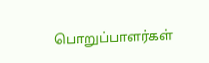பொறுப்பாளர்கள்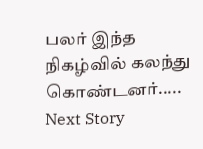பலர் இந்த நிகழ்வில் கலந்து கொண்டனர்.....
Next Story